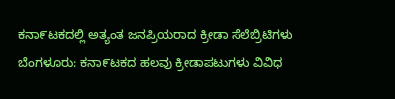ಕನಾ೯ಟಕದಲ್ಲಿ ಅತ್ಯಂತ ಜನಪ್ರಿಯರಾದ ಕ್ರೀಡಾ ಸೆಲೆಬ್ರಿಟಿಗಳು ಬೆಂಗಳೂರು: ಕನಾ೯ಟಕದ ಹಲವು ಕ್ರೀಡಾಪಟುಗಳು ವಿವಿಧ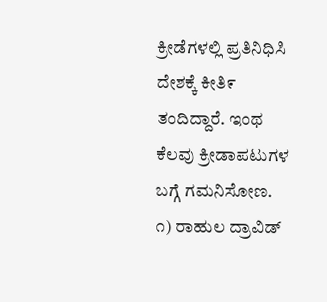ಕ್ರೀಡೆಗಳಲ್ಲಿ ಪ್ರತಿನಿಧಿಸಿ ದೇಶಕ್ಕೆ ಕೀತಿ೯ ತಂದಿದ್ದಾರೆ. ಇಂಥ ಕೆಲವು ಕ್ರೀಡಾಪಟುಗಳ ಬಗ್ಗೆ ಗಮನಿಸೋಣ. ೧) ರಾಹುಲ ದ್ರಾವಿಡ್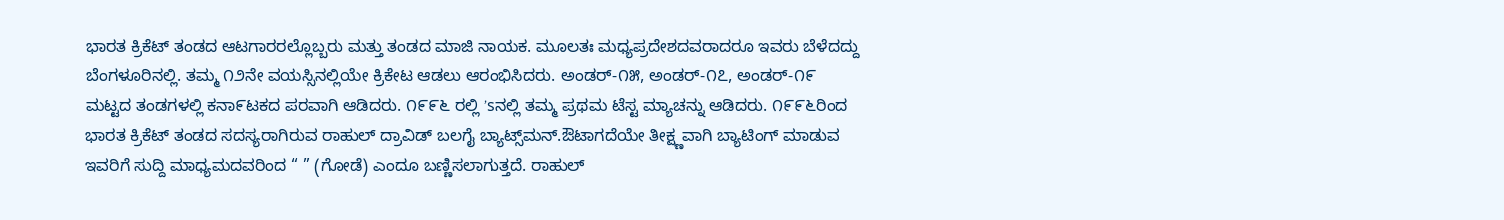ಭಾರತ ಕ್ರಿಕೆಟ್ ತಂಡದ ಆಟಗಾರರಲ್ಲೊಬ್ಬರು ಮತ್ತು ತಂಡದ ಮಾಜಿ ನಾಯಕ. ಮೂಲತಃ ಮಧ್ಯಪ್ರದೇಶದವರಾದರೂ ಇವರು ಬೆಳೆದದ್ದು ಬೆಂಗಳೂರಿನಲ್ಲಿ. ತಮ್ಮ ೧೨ನೇ ವಯಸ್ಸಿನಲ್ಲಿಯೇ ಕ್ರಿಕೇಟ ಆಡಲು ಆರಂಭಿಸಿದರು. ಅಂಡರ್-೧೫, ಅಂಡರ್-೧೭, ಅಂಡರ್-೧೯ ಮಟ್ಟದ ತಂಡಗಳಲ್ಲಿ ಕನಾ೯ಟಕದ ಪರವಾಗಿ ಆಡಿದರು. ೧೯೯೬ ರಲ್ಲಿ ’sನಲ್ಲಿ ತಮ್ಮ ಪ್ರಥಮ ಟೆಸ್ಟ ಮ್ಯಾಚನ್ನು ಆಡಿದರು. ೧೯೯೬ರಿಂದ ಭಾರತ ಕ್ರಿಕೆಟ್ ತಂಡದ ಸದಸ್ಯರಾಗಿರುವ ರಾಹುಲ್ ದ್ರಾವಿಡ್ ಬಲಗೈ ಬ್ಯಾಟ್ಸ್‌ಮನ್.ಔಟಾಗದೆಯೇ ತೀಕ್ಷ್ಣವಾಗಿ ಬ್ಯಾಟಿಂಗ್ ಮಾಡುವ ಇವರಿಗೆ ಸುದ್ದಿ ಮಾಧ್ಯಮದವರಿಂದ “ ” (ಗೋಡೆ) ಎಂದೂ ಬಣ್ಣಿಸಲಾಗುತ್ತದೆ. ರಾಹುಲ್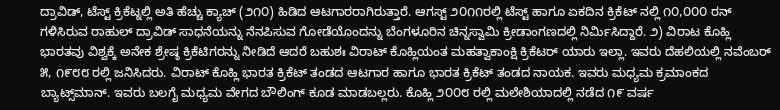ದ್ರಾವಿಡ್, ಟೆಸ್ಟ್ ಕ್ರಿಕೆಟ್ನಲ್ಲಿ ಅತಿ ಹೆಚ್ಚು ಕ್ಯಾಚ್ (೨೧೦) ಹಿಡಿದ ಆಟಗಾರರಾಗಿರುತ್ತಾರೆ. ಆಗಸ್ಟ್ ೨೦೧೧ರಲ್ಲಿ ಟೆಸ್ಟ್ ಹಾಗೂ ಏಕದಿನ ಕ್ರಿಕೆಟ್ ನಲ್ಲಿ ೧೦,೦೦೦ ರನ್ ಗಳಿಸಿರುವ ರಾಹುಲ್ ದ್ರಾವಿಡ್ ಸಾಧನೆಯನ್ನು ನೆನಪಿಸುವ ಗೋಡೆಯೊಂದನ್ನು ಬೆಂಗಳೂರಿನ ಚಿನ್ನಸ್ವಾಮಿ ಕ್ರೀಡಾಂಗಣದಲ್ಲಿ ನಿರ್ಮಿಸಿದ್ದಾರೆ. ೨) ವಿರಾಟ ಕೊಹ್ಲಿ ಭಾರತವು ವಿಶ್ವಕ್ಕೆ ಅನೇಕ ಶ್ರೇಷ್ಠ ಕ್ರಿಕೆಟಿಗರನ್ನು ನೀಡಿದೆ ಆದರೆ ಬಹುಶಃ ವಿರಾಟ್ ಕೊಹ್ಲಿಯಂತ ಮಹತ್ವಾಕಾಂಕ್ಷಿ ಕ್ರಿಕೆಟರ್ ಯಾರು ಇಲ್ಲಾ. ಇವರು ದೆಹಲಿಯಲ್ಲಿ ನವೆಂಬರ್ ೫, ೧೯೮೮ ರಲ್ಲಿ ಜನಿಸಿದರು. ವಿರಾಟ್ ಕೊಹ್ಲಿ ಭಾರತ ಕ್ರಿಕೆಟ್ ತಂಡದ ಆಟಗಾರ ಹಾಗೂ ಭಾರತ ಕ್ರಿಕೆಟ್ ತಂಡದ ನಾಯಕ. ಇವರು ಮಧ್ಯಮ ಕ್ರಮಾಂಕದ ಬ್ಯಾಟ್ಸ್‌ಮಾನ್. ಇವರು ಬಲಗೈ ಮಧ್ಯಮ ವೇಗದ ಬೌಲಿಂಗ್ ಕೂಡ ಮಾಡಬಲ್ಲರು. ಕೊಹ್ಲಿ ೨೦೦೮ ರಲ್ಲಿ ಮಲೇಶಿಯಾದಲ್ಲಿ ನಡೆದ ೧೯ ವರ್ಷ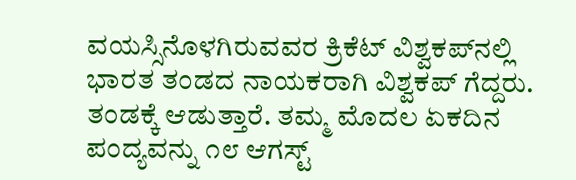ವಯಸ್ಸಿನೊಳಗಿರುವವರ ಕ್ರಿಕೆಟ್ ವಿಶ್ವಕಪ್‍ನಲ್ಲಿ ಭಾರತ ತಂಡದ ನಾಯಕರಾಗಿ ವಿಶ್ವಕಪ್ ಗೆದ್ದರು. ತಂಡಕ್ಕೆ ಆಡುತ್ತಾರೆ. ತಮ್ಮ ಮೊದಲ ಏಕದಿನ ಪಂದ್ಯವನ್ನು ೧೮ ಆಗಸ್ಟ್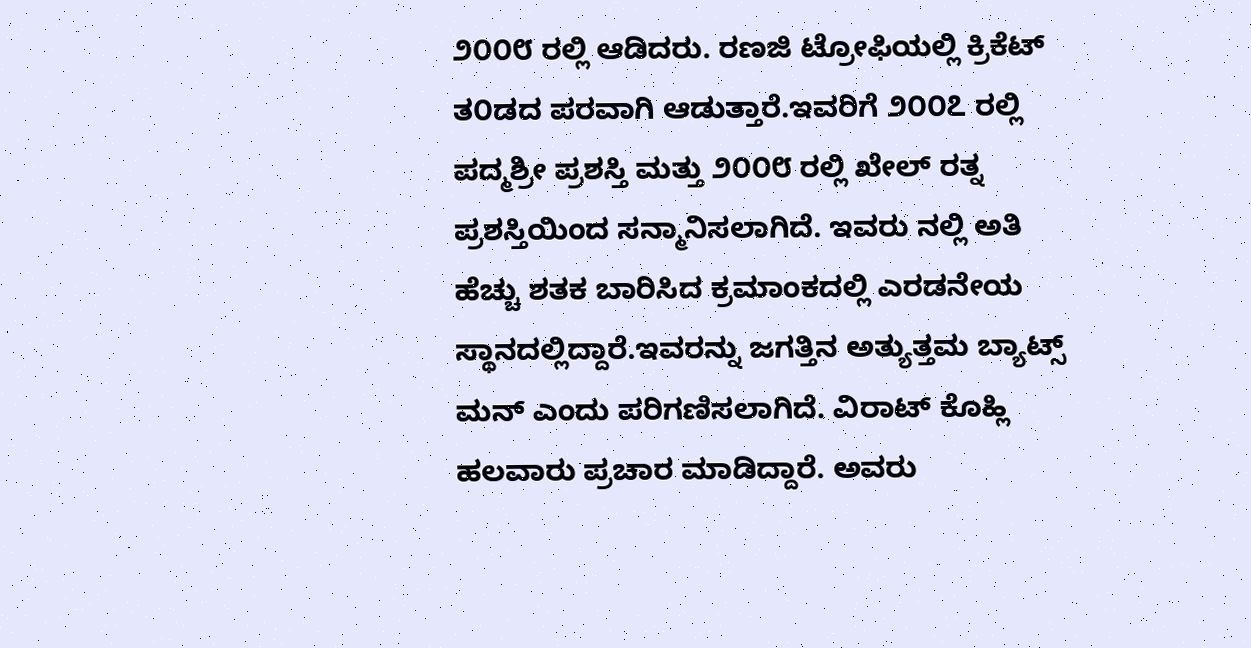೨೦೦೮ ರಲ್ಲಿ ಆಡಿದರು. ರಣಜಿ ಟ್ರೋಫಿಯಲ್ಲಿ ಕ್ರಿಕೆಟ್ ತ೦ಡದ ಪರವಾಗಿ ಆಡುತ್ತಾರೆ.ಇವರಿಗೆ ೨೦೦೭ ರಲ್ಲಿ ಪದ್ಮಶ್ರೀ ಪ್ರಶಸ್ತಿ ಮತ್ತು ೨೦೦೮ ರಲ್ಲಿ ಖೇಲ್ ರತ್ನ ಪ್ರಶಸ್ತಿಯಿಂದ ಸನ್ಮಾನಿಸಲಾಗಿದೆ. ಇವರು ನಲ್ಲಿ ಅತಿ ಹೆಚ್ಚು ಶತಕ ಬಾರಿಸಿದ ಕ್ರಮಾಂಕದಲ್ಲಿ ಎರಡನೇಯ ಸ್ಥಾನದಲ್ಲಿದ್ದಾರೆ.ಇವರನ್ನು ಜಗತ್ತಿನ ಅತ್ಯುತ್ತಮ ಬ್ಯಾಟ್ಸ್ ಮನ್ ಎಂದು ಪರಿಗಣಿಸಲಾಗಿದೆ. ವಿರಾಟ್ ಕೊಹ್ಲಿ ಹಲವಾರು ಪ್ರಚಾರ ಮಾಡಿದ್ದಾರೆ. ಅವರು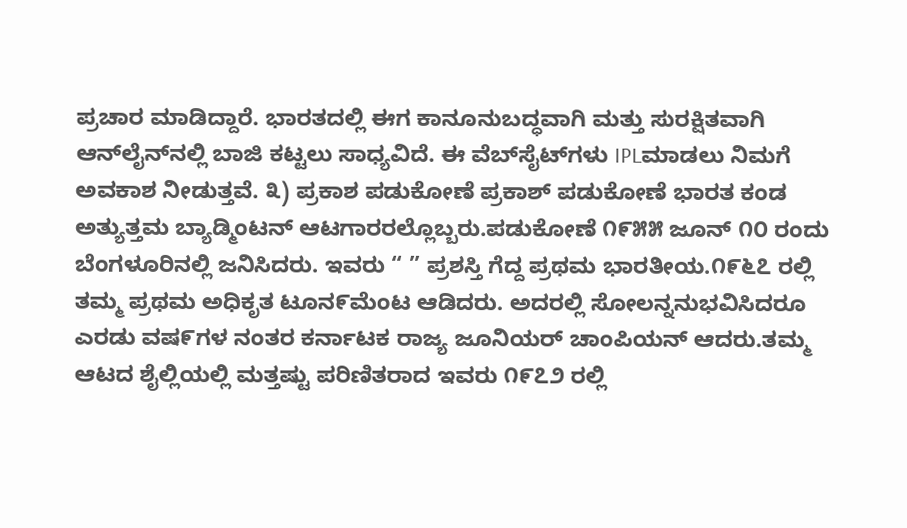ಪ್ರಚಾರ ಮಾಡಿದ್ದಾರೆ. ಭಾರತದಲ್ಲಿ ಈಗ ಕಾನೂನುಬದ್ಧವಾಗಿ ಮತ್ತು ಸುರಕ್ಷಿತವಾಗಿ ಆನ್‌ಲೈನ್‌ನಲ್ಲಿ ಬಾಜಿ ಕಟ್ಟಲು ಸಾಧ್ಯವಿದೆ. ಈ ವೆಬ್‌ಸೈಟ್‌ಗಳು IPLಮಾಡಲು ನಿಮಗೆ ಅವಕಾಶ ನೀಡುತ್ತವೆ. ೩) ಪ್ರಕಾಶ ಪಡುಕೋಣೆ ಪ್ರಕಾಶ್ ಪಡುಕೋಣೆ ಭಾರತ ಕಂಡ ಅತ್ಯುತ್ತಮ ಬ್ಯಾಡ್ಮಿಂಟನ್ ಆಟಗಾರರಲ್ಲೊಬ್ಬರು.ಪಡುಕೋಣೆ ೧೯೫೫ ಜೂನ್ ೧೦ ರಂದು ಬೆಂಗಳೂರಿನಲ್ಲಿ ಜನಿಸಿದರು. ಇವರು “ ” ಪ್ರಶಸ್ತಿ ಗೆದ್ದ ಪ್ರಥಮ ಭಾರತೀಯ.೧೯೬೭ ರಲ್ಲಿ ತಮ್ಮ ಪ್ರಥಮ ಅಧಿಕೃತ ಟೂನ೯ಮೆಂಟ ಆಡಿದರು. ಅದರಲ್ಲಿ ಸೋಲನ್ನನುಭವಿಸಿದರೂ ಎರಡು ವಷ೯ಗಳ ನಂತರ ಕರ್ನಾಟಕ ರಾಜ್ಯ ಜೂನಿಯರ್ ಚಾಂಪಿಯನ್ ಆದರು.ತಮ್ಮ ಆಟದ ಶೈಲ್ಲಿಯಲ್ಲಿ ಮತ್ತಷ್ಟು ಪರಿಣಿತರಾದ ಇವರು ೧೯೭೨ ರಲ್ಲಿ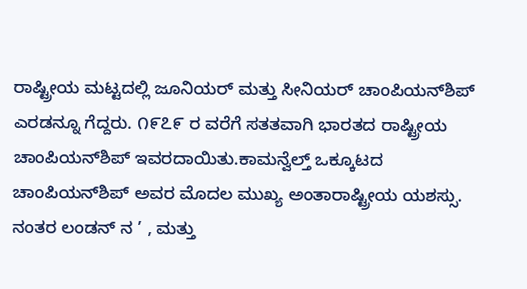ರಾಷ್ಟ್ರೀಯ ಮಟ್ಟದಲ್ಲಿ ಜೂನಿಯರ್ ಮತ್ತು ಸೀನಿಯರ್ ಚಾಂಪಿಯನ್‍ಶಿಪ್ ಎರಡನ್ನೂ ಗೆದ್ದರು. ೧೯೭೯ ರ ವರೆಗೆ ಸತತವಾಗಿ ಭಾರತದ ರಾಷ್ಟ್ರೀಯ ಚಾಂಪಿಯನ್‍ಶಿಪ್ ಇವರದಾಯಿತು.ಕಾಮನ್ವೆಲ್ತ್ ಒಕ್ಕೂಟದ ಚಾಂಪಿಯನ್‍ಶಿಪ್ ಅವರ ಮೊದಲ ಮುಖ್ಯ ಅಂತಾರಾಷ್ಟ್ರೀಯ ಯಶಸ್ಸು. ನಂತರ ಲಂಡನ್ ನ ’ , ಮತ್ತು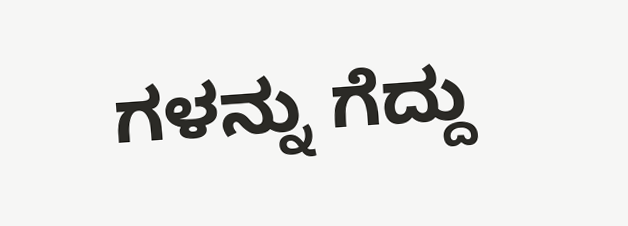ಗಳನ್ನು ಗೆದ್ದು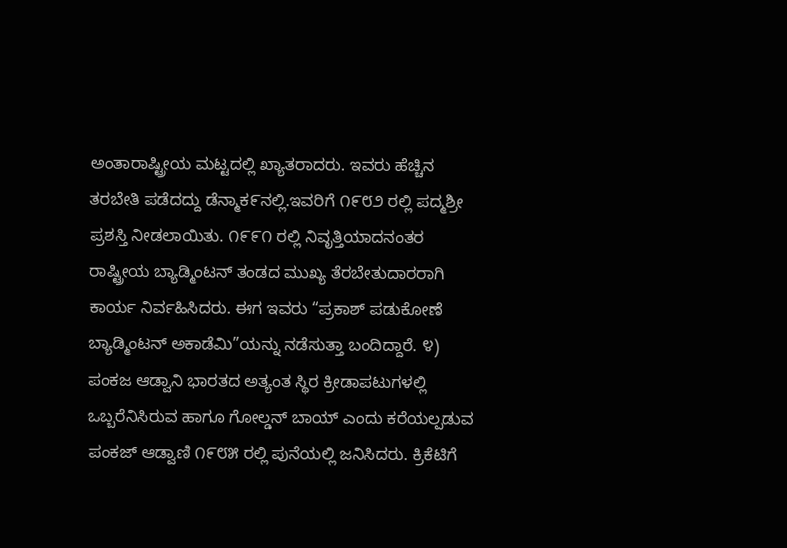ಅಂತಾರಾಷ್ಟ್ರೀಯ ಮಟ್ಟದಲ್ಲಿ ಖ್ಯಾತರಾದರು. ಇವರು ಹೆಚ್ಚಿನ ತರಬೇತಿ ಪಡೆದದ್ದು ಡೆನ್ಮಾಕ೯ನಲ್ಲಿ.ಇವರಿಗೆ ೧೯೮೨ ರಲ್ಲಿ ಪದ್ಮಶ್ರೀ ಪ್ರಶಸ್ತಿ ನೀಡಲಾಯಿತು. ೧೯೯೧ ರಲ್ಲಿ ನಿವೃತ್ತಿಯಾದನಂತರ ರಾಷ್ಟ್ರೀಯ ಬ್ಯಾಡ್ಮಿಂಟನ್ ತಂಡದ ಮುಖ್ಯ ತೆರಬೇತುದಾರರಾಗಿ ಕಾರ್ಯ ನಿರ್ವಹಿಸಿದರು. ಈಗ ಇವರು “ಪ್ರಕಾಶ್ ಪಡುಕೋಣೆ ಬ್ಯಾಡ್ಮಿಂಟನ್ ಅಕಾಡೆಮಿ”ಯನ್ನು ನಡೆಸುತ್ತಾ ಬಂದಿದ್ದಾರೆ. ೪) ಪಂಕಜ ಆಡ್ವಾನಿ ಭಾರತದ ಅತ್ಯಂತ ಸ್ಥಿರ ಕ್ರೀಡಾಪಟುಗಳಲ್ಲಿ ಒಬ್ಬರೆನಿಸಿರುವ ಹಾಗೂ ಗೋಲ್ಡನ್‌ ಬಾಯ್‌ ಎಂದು ಕರೆಯಲ್ಪಡುವ ಪಂಕಜ್‌ ಆಡ್ವಾಣಿ ೧೯೮೫ ರಲ್ಲಿ ಪುನೆಯಲ್ಲಿ ಜನಿಸಿದರು. ಕ್ರಿಕೆಟಿಗೆ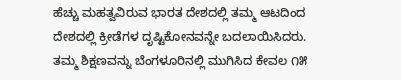ಹೆಚ್ಚು ಮಹತ್ವವಿರುವ ಭಾರತ ದೇಶದಲ್ಲಿ ತಮ್ಮ ಆಟದಿಂದ ದೇಶದಲ್ಲಿ ಕ್ರೀಡೆಗಳ ದೃಷ್ಟಿಕೋನವನ್ನೇ ಬದಲಾಯಿಸಿದರು. ತಮ್ಮ ಶಿಕ್ಷಣವನ್ನು ಬೆಂಗಳೂರಿನಲ್ಲಿ ಮುಗಿಸಿದ ಕೇವಲ ೧೫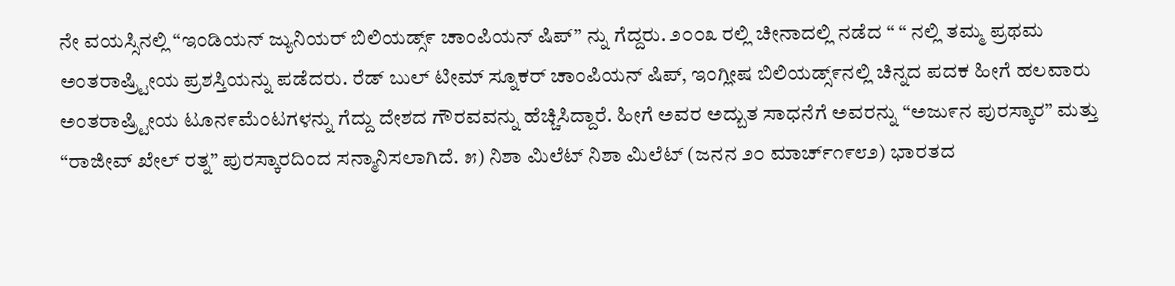ನೇ ವಯಸ್ಸಿನಲ್ಲಿ “ಇಂಡಿಯನ್ ಜ್ಯುನಿಯರ್ ಬಿಲಿಯಡ್ಸ್೯ ಚಾಂಪಿಯನ್ ಷಿಪ್” ನ್ನು ಗೆದ್ದರು. ೨೦೦೩ ರಲ್ಲಿ ಚೀನಾದಲ್ಲಿ ನಡೆದ “ “ ನಲ್ಲಿ ತಮ್ಮ ಪ್ರಥಮ ಅಂತರಾಷ್ರ್ಟೀಯ ಪ್ರಶಸ್ತಿಯನ್ನು ಪಡೆದರು. ರೆಡ್ ಬುಲ್ ಟೀಮ್ ಸ್ನೂಕರ್ ಚಾಂಪಿಯನ್ ಷಿಪ್, ಇಂಗ್ಲೀಷ ಬಿಲಿಯಡ್ಸ್೯ನಲ್ಲಿ ಚಿನ್ನದ ಪದಕ ಹೀಗೆ ಹಲವಾರು ಅಂತರಾಷ್ರ್ಟೀಯ ಟೂನ೯ಮೆಂಟಗಳನ್ನು ಗೆದ್ದು ದೇಶದ ಗೌರವವನ್ನು ಹೆಚ್ಚಿಸಿದ್ದಾರೆ. ಹೀಗೆ ಅವರ ಅದ್ಬುತ ಸಾಧನೆಗೆ ಅವರನ್ನು “ಅಜು೯ನ ಪುರಸ್ಕಾರ” ಮತ್ತು “ರಾಜೀವ್ ಖೇಲ್ ರತ್ನ” ಪುರಸ್ಕಾರದಿಂದ ಸನ್ಮಾನಿಸಲಾಗಿದೆ. ೫) ನಿಶಾ ಮಿಲೆಟ್ ನಿಶಾ ಮಿಲೆಟ್ (ಜನನ ೨೦ ಮಾರ್ಚ್೧೯೮೨) ಭಾರತದ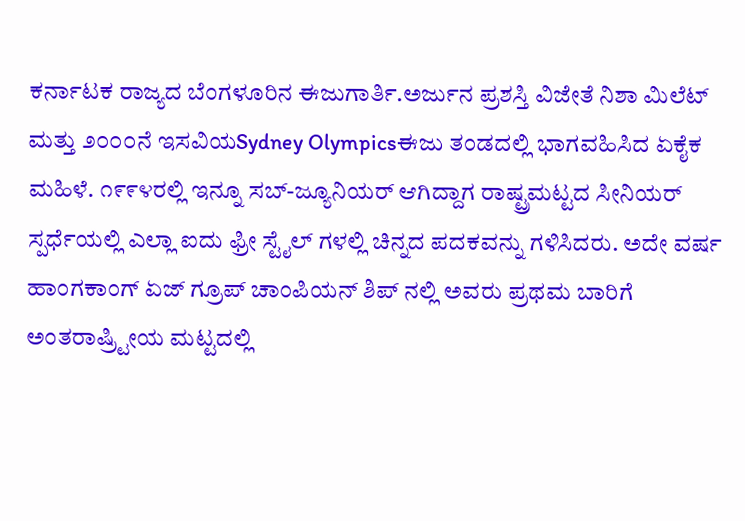ಕರ್ನಾಟಕ ರಾಜ್ಯದ ಬೆಂಗಳೂರಿನ ಈಜುಗಾರ್ತಿ.ಅರ್ಜುನ ಪ್ರಶಸ್ತಿ ವಿಜೇತೆ ನಿಶಾ ಮಿಲೆಟ್ ಮತ್ತು ೨೦೦೦ನೆ ಇಸವಿಯSydney Olympicsಈಜು ತಂಡದಲ್ಲಿ ಭಾಗವಹಿಸಿದ ಏಕೈಕ ಮಹಿಳೆ. ೧೯೯೪ರಲ್ಲಿ ಇನ್ನೂ ಸಬ್-ಜ್ಯೂನಿಯರ್ ಆಗಿದ್ದಾಗ ರಾಷ್ಟ್ರಮಟ್ಟದ ಸೀನಿಯರ್ ಸ್ಪರ್ಧೆಯಲ್ಲಿ ಎಲ್ಲಾ ಐದು ಫ್ರೀ ಸ್ಟೈಲ್ ಗಳಲ್ಲಿ ಚಿನ್ನದ ಪದಕವನ್ನು ಗಳಿಸಿದರು. ಅದೇ ವರ್ಷ ಹಾಂಗಕಾಂಗ್ ಏಜ್ ಗ್ರೂಪ್ ಚಾಂಪಿಯನ್ ಶಿಪ್ ನಲ್ಲಿ ಅವರು ಪ್ರಥಮ ಬಾರಿಗೆ ಅಂತರಾಷ್ರ್ಟೀಯ ಮಟ್ಟದಲ್ಲಿ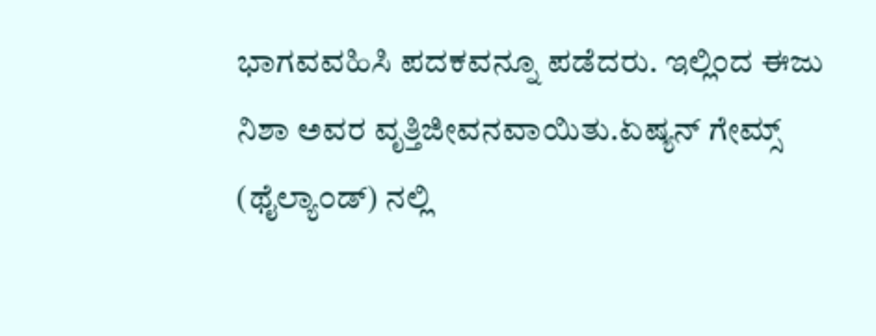ಭಾಗವವಹಿಸಿ ಪದಕವನ್ನೂ ಪಡೆದರು. ಇಲ್ಲಿಂದ ಈಜು ನಿಶಾ ಅವರ ವೃತ್ತಿಜೀವನವಾಯಿತು.ಏಷ್ಯನ್ ಗೇಮ್ಸ್ (ಥೈಲ್ಯಾ೦ಡ್) ನಲ್ಲಿ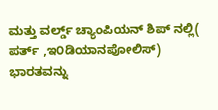ಮತ್ತು ವರ್ಲ್ಡ್ ಚ್ಯಾಂಪಿಯನ್ ಶಿಪ್ ನಲ್ಲಿ( ಪರ್ತ್ ,ಇ೦ಡಿಯಾನಪೋಲಿಸ್) ಭಾರತವನ್ನು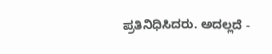ಪ್ರತಿನಿಧಿಸಿದರು. ಅದಲ್ಲದೆ -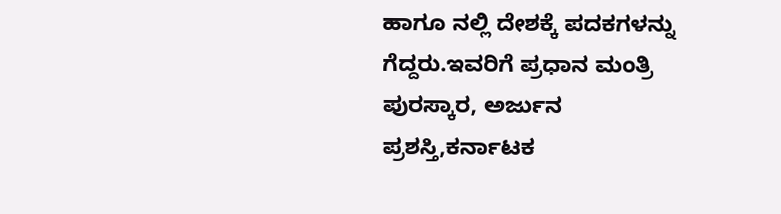ಹಾಗೂ ನಲ್ಲಿ ದೇಶಕ್ಕೆ ಪದಕಗಳನ್ನು ಗೆದ್ದರು.ಇವರಿಗೆ ಪ್ರಧಾನ ಮಂತ್ರಿ ಪುರಸ್ಕಾರ, ಅರ್ಜುನ ಪ್ರಶಸ್ತಿ,ಕರ್ನಾಟಕ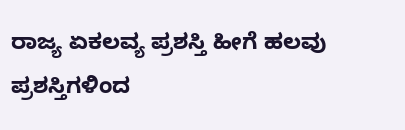ರಾಜ್ಯ ಏಕಲವ್ಯ ಪ್ರಶಸ್ತಿ ಹೀಗೆ ಹಲವು ಪ್ರಶಸ್ತಿಗಳಿಂದ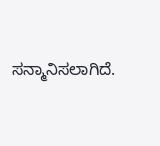ಸನ್ಮಾನಿಸಲಾಗಿದೆ.